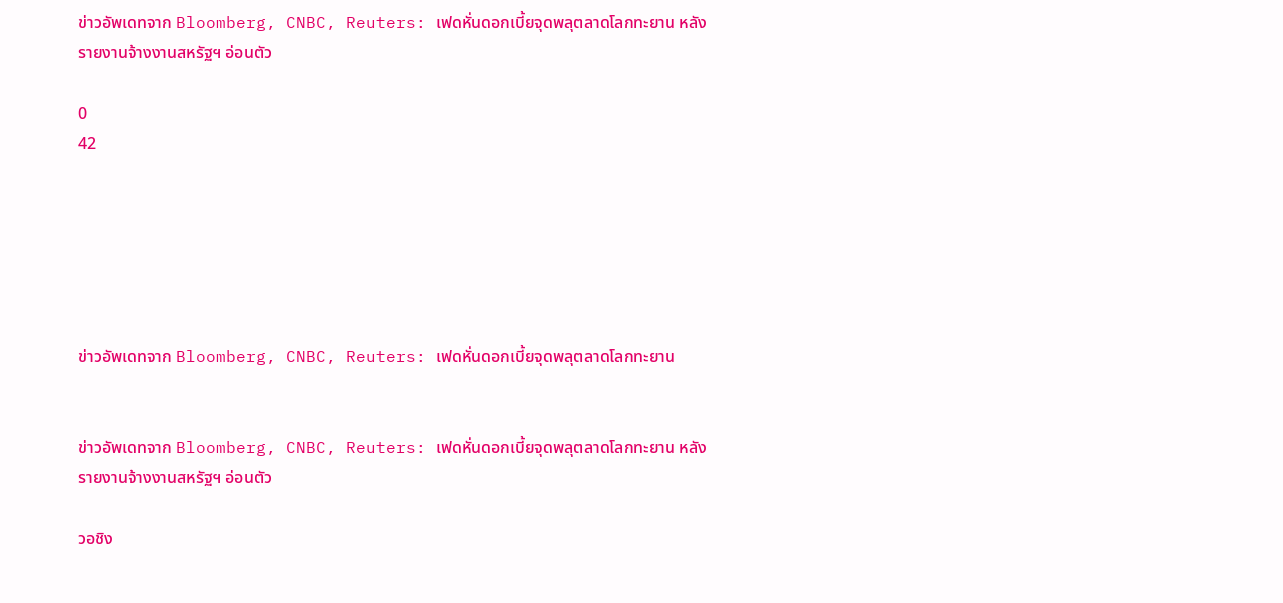ข่าวอัพเดทจาก Bloomberg, CNBC, Reuters: เฟดหั่นดอกเบี้ยจุดพลุตลาดโลกทะยาน หลังรายงานจ้างงานสหรัฐฯ อ่อนตัว

0
42






ข่าวอัพเดทจาก Bloomberg, CNBC, Reuters: เฟดหั่นดอกเบี้ยจุดพลุตลาดโลกทะยาน


ข่าวอัพเดทจาก Bloomberg, CNBC, Reuters: เฟดหั่นดอกเบี้ยจุดพลุตลาดโลกทะยาน หลังรายงานจ้างงานสหรัฐฯ อ่อนตัว

วอชิง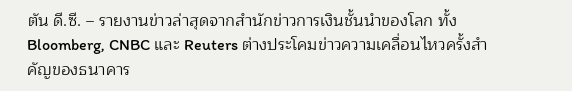ตัน ดี.ซี. – รายงานข่าวล่าสุดจากสำนักข่าวการเงินชั้นนำของโลก ทั้ง Bloomberg, CNBC และ Reuters ต่างประโคมข่าวความเคลื่อนไหวครั้งสำคัญของธนาคาร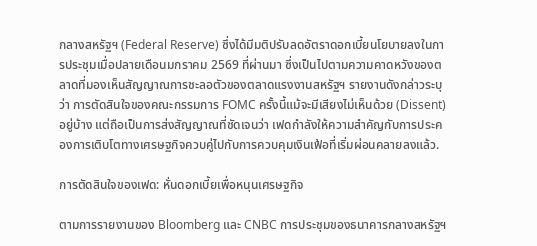กลางสหรัฐฯ (Federal Reserve) ซึ่งได้มีมติปรับลดอัตราดอกเบี้ยนโยบายลงในการประชุมเมื่อปลายเดือนมกราคม 2569 ที่ผ่านมา ซึ่งเป็นไปตามความคาดหวังของตลาดที่มองเห็นสัญญาณการชะลอตัวของตลาดแรงงานสหรัฐฯ รายงานดังกล่าวระบุว่า การตัดสินใจของคณะกรรมการ FOMC ครั้งนี้แม้จะมีเสียงไม่เห็นด้วย (Dissent) อยู่บ้าง แต่ถือเป็นการส่งสัญญาณที่ชัดเจนว่า เฟดกำลังให้ความสำคัญกับการประคองการเติบโตทางเศรษฐกิจควบคู่ไปกับการควบคุมเงินเฟ้อที่เริ่มผ่อนคลายลงแล้ว.

การตัดสินใจของเฟด: หั่นดอกเบี้ยเพื่อหนุนเศรษฐกิจ

ตามการรายงานของ Bloomberg และ CNBC การประชุมของธนาคารกลางสหรัฐฯ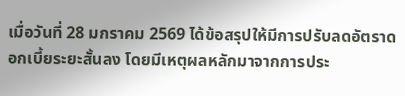เมื่อวันที่ 28 มกราคม 2569 ได้ข้อสรุปให้มีการปรับลดอัตราดอกเบี้ยระยะสั้นลง โดยมีเหตุผลหลักมาจากการประ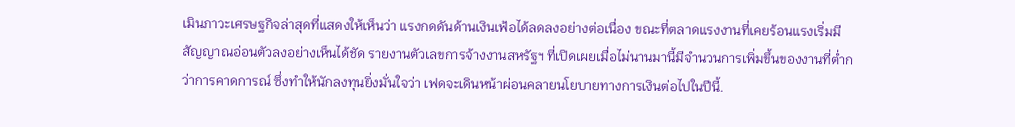เมินภาวะเศรษฐกิจล่าสุดที่แสดงให้เห็นว่า แรงกดดันด้านเงินเฟ้อได้ลดลงอย่างต่อเนื่อง ขณะที่ตลาดแรงงานที่เคยร้อนแรงเริ่มมีสัญญาณอ่อนตัวลงอย่างเห็นได้ชัด รายงานตัวเลขการจ้างงานสหรัฐฯ ที่เปิดเผยเมื่อไม่นานมานี้มีจำนวนการเพิ่มขึ้นของงานที่ต่ำกว่าการคาดการณ์ ซึ่งทำให้นักลงทุนยิ่งมั่นใจว่า เฟดจะเดินหน้าผ่อนคลายนโยบายทางการเงินต่อไปในปีนี้.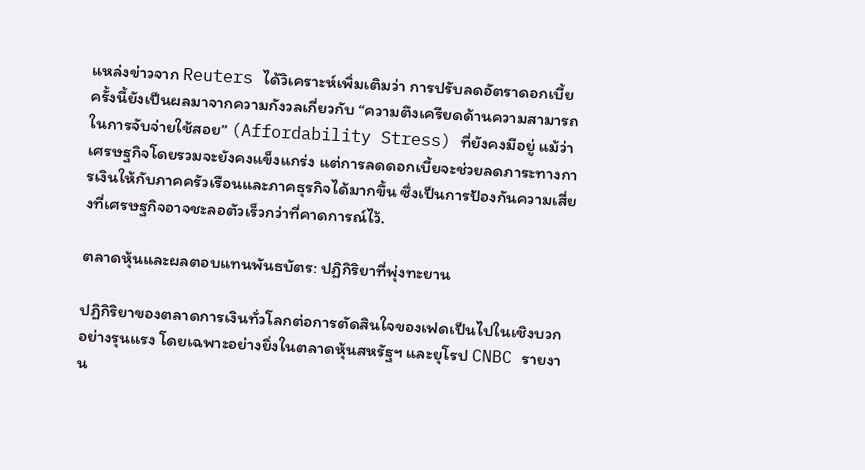แหล่งข่าวจาก Reuters ได้วิเคราะห์เพิ่มเติมว่า การปรับลดอัตราดอกเบี้ยครั้งนี้ยังเป็นผลมาจากความกังวลเกี่ยวกับ “ความตึงเครียดด้านความสามารถในการจับจ่ายใช้สอย” (Affordability Stress) ที่ยังคงมีอยู่ แม้ว่าเศรษฐกิจโดยรวมจะยังคงแข็งแกร่ง แต่การลดดอกเบี้ยจะช่วยลดภาระทางการเงินให้กับภาคครัวเรือนและภาคธุรกิจได้มากขึ้น ซึ่งเป็นการป้องกันความเสี่ยงที่เศรษฐกิจอาจชะลอตัวเร็วกว่าที่คาดการณ์ไว้.

ตลาดหุ้นและผลตอบแทนพันธบัตร: ปฏิกิริยาที่พุ่งทะยาน

ปฏิกิริยาของตลาดการเงินทั่วโลกต่อการตัดสินใจของเฟดเป็นไปในเชิงบวกอย่างรุนแรง โดยเฉพาะอย่างยิ่งในตลาดหุ้นสหรัฐฯ และยุโรป CNBC รายงาน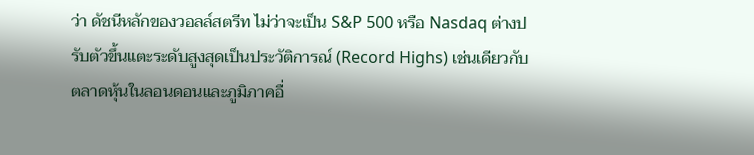ว่า ดัชนีหลักของวอลล์สตรีท ไม่ว่าจะเป็น S&P 500 หรือ Nasdaq ต่างปรับตัวขึ้นแตะระดับสูงสุดเป็นประวัติการณ์ (Record Highs) เช่นเดียวกับตลาดหุ้นในลอนดอนและภูมิภาคอื่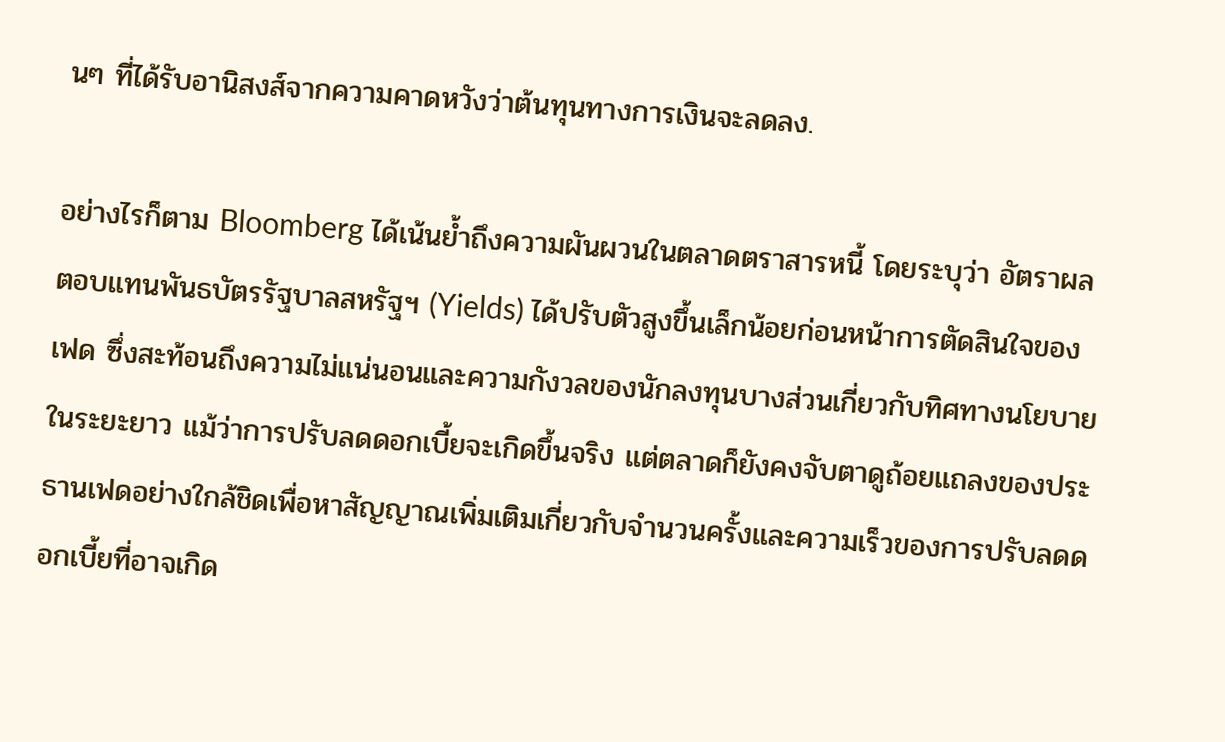นๆ ที่ได้รับอานิสงส์จากความคาดหวังว่าต้นทุนทางการเงินจะลดลง.

อย่างไรก็ตาม Bloomberg ได้เน้นย้ำถึงความผันผวนในตลาดตราสารหนี้ โดยระบุว่า อัตราผลตอบแทนพันธบัตรรัฐบาลสหรัฐฯ (Yields) ได้ปรับตัวสูงขึ้นเล็กน้อยก่อนหน้าการตัดสินใจของเฟด ซึ่งสะท้อนถึงความไม่แน่นอนและความกังวลของนักลงทุนบางส่วนเกี่ยวกับทิศทางนโยบายในระยะยาว แม้ว่าการปรับลดดอกเบี้ยจะเกิดขึ้นจริง แต่ตลาดก็ยังคงจับตาดูถ้อยแถลงของประธานเฟดอย่างใกล้ชิดเพื่อหาสัญญาณเพิ่มเติมเกี่ยวกับจำนวนครั้งและความเร็วของการปรับลดดอกเบี้ยที่อาจเกิด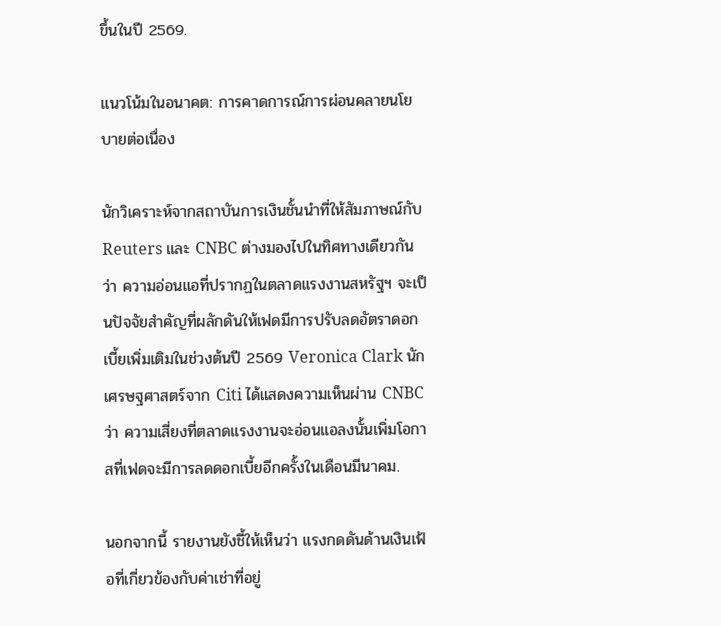ขึ้นในปี 2569.

แนวโน้มในอนาคต: การคาดการณ์การผ่อนคลายนโยบายต่อเนื่อง

นักวิเคราะห์จากสถาบันการเงินชั้นนำที่ให้สัมภาษณ์กับ Reuters และ CNBC ต่างมองไปในทิศทางเดียวกันว่า ความอ่อนแอที่ปรากฏในตลาดแรงงานสหรัฐฯ จะเป็นปัจจัยสำคัญที่ผลักดันให้เฟดมีการปรับลดอัตราดอกเบี้ยเพิ่มเติมในช่วงต้นปี 2569 Veronica Clark นักเศรษฐศาสตร์จาก Citi ได้แสดงความเห็นผ่าน CNBC ว่า ความเสี่ยงที่ตลาดแรงงานจะอ่อนแอลงนั้นเพิ่มโอกาสที่เฟดจะมีการลดดอกเบี้ยอีกครั้งในเดือนมีนาคม.

นอกจากนี้ รายงานยังชี้ให้เห็นว่า แรงกดดันด้านเงินเฟ้อที่เกี่ยวข้องกับค่าเช่าที่อยู่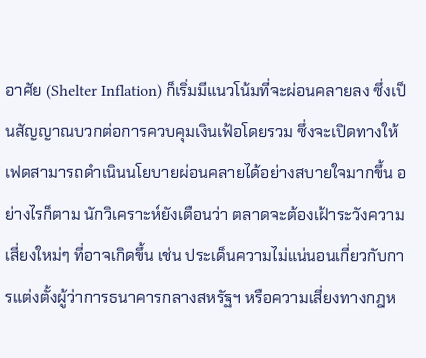อาศัย (Shelter Inflation) ก็เริ่มมีแนวโน้มที่จะผ่อนคลายลง ซึ่งเป็นสัญญาณบวกต่อการควบคุมเงินเฟ้อโดยรวม ซึ่งจะเปิดทางให้เฟดสามารถดำเนินนโยบายผ่อนคลายได้อย่างสบายใจมากขึ้น อย่างไรก็ตาม นักวิเคราะห์ยังเตือนว่า ตลาดจะต้องเฝ้าระวังความเสี่ยงใหม่ๆ ที่อาจเกิดขึ้น เช่น ประเด็นความไม่แน่นอนเกี่ยวกับการแต่งตั้งผู้ว่าการธนาคารกลางสหรัฐฯ หรือความเสี่ยงทางกฎห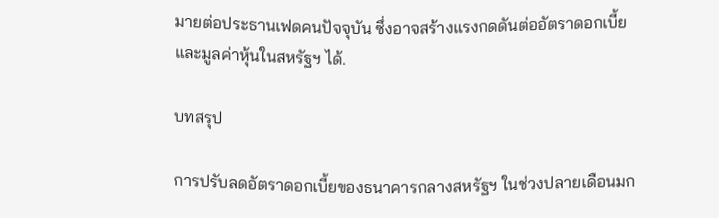มายต่อประธานเฟดคนปัจจุบัน ซึ่งอาจสร้างแรงกดดันต่ออัตราดอกเบี้ยและมูลค่าหุ้นในสหรัฐฯ ได้.

บทสรุป

การปรับลดอัตราดอกเบี้ยของธนาคารกลางสหรัฐฯ ในช่วงปลายเดือนมก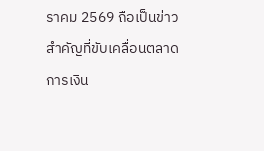ราคม 2569 ถือเป็นข่าวสำคัญที่ขับเคลื่อนตลาดการเงิน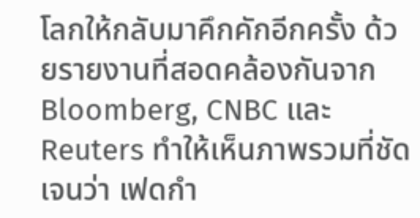โลกให้กลับมาคึกคักอีกครั้ง ด้วยรายงานที่สอดคล้องกันจาก Bloomberg, CNBC และ Reuters ทำให้เห็นภาพรวมที่ชัดเจนว่า เฟดกำ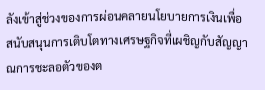ลังเข้าสู่ช่วงของการผ่อนคลายนโยบายการเงินเพื่อสนับสนุนการเติบโตทางเศรษฐกิจที่เผชิญกับสัญญาณการชะลอตัวของต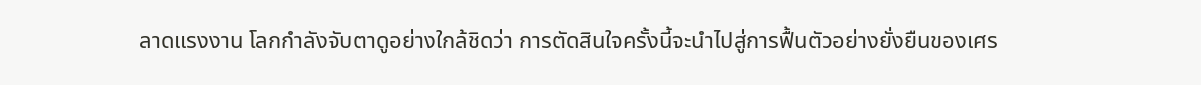ลาดแรงงาน โลกกำลังจับตาดูอย่างใกล้ชิดว่า การตัดสินใจครั้งนี้จะนำไปสู่การฟื้นตัวอย่างยั่งยืนของเศร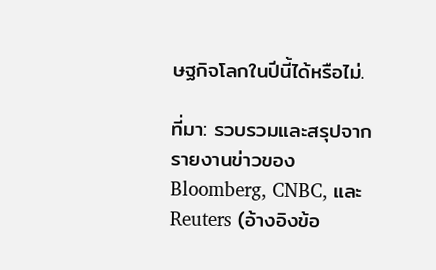ษฐกิจโลกในปีนี้ได้หรือไม่.

ที่มา: รวบรวมและสรุปจากรายงานข่าวของ Bloomberg, CNBC, และ Reuters (อ้างอิงข้อ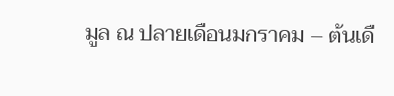มูล ณ ปลายเดือนมกราคม – ต้นเดื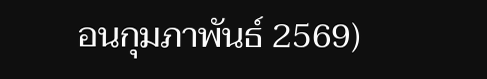อนกุมภาพันธ์ 2569)